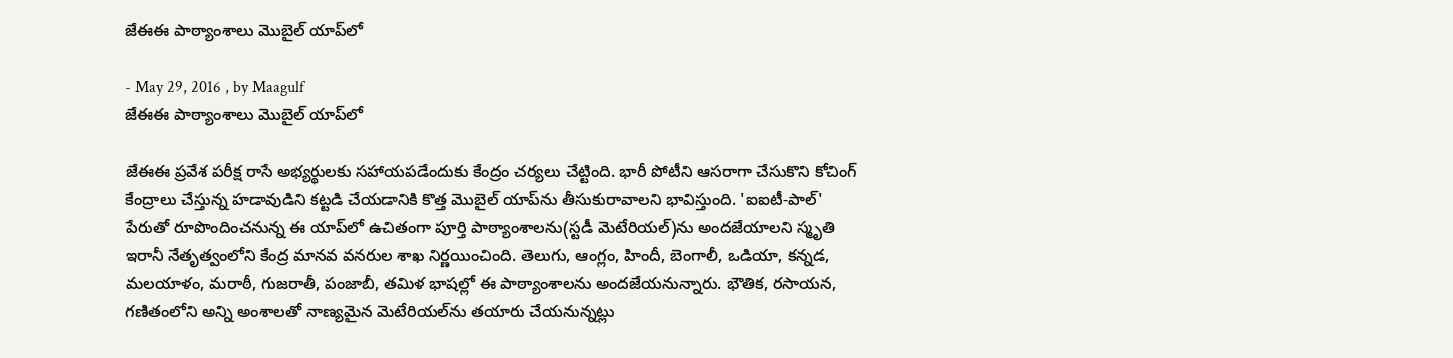జేఈఈ పాఠ్యాంశాలు మొబైల్‌ యాప్‌లో

- May 29, 2016 , by Maagulf
జేఈఈ పాఠ్యాంశాలు మొబైల్‌ యాప్‌లో

జేఈఈ ప్రవేశ పరీక్ష రాసే అభ్యర్థులకు సహాయపడేందుకు కేంద్రం చర్యలు చేట్టింది. భారీ పోటీని ఆసరాగా చేసుకొని కోచింగ్‌ కేంద్రాలు చేస్తున్న హడావుడిని కట్టడి చేయడానికి కొత్త మొబైల్‌ యాప్‌ను తీసుకురావాలని భావిస్తుంది. 'ఐఐటీ-పాల్‌' పేరుతో రూపొందించనున్న ఈ యాప్‌లో ఉచితంగా పూర్తి పాఠ్యాంశాలను(స్టడీ మెటేరియల్‌)ను అందజేయాలని స్మృతి ఇరానీ నేతృత్వంలోని కేంద్ర మానవ వనరుల శాఖ నిర్ణయించింది. తెలుగు, ఆంగ్లం, హిందీ, బెంగాలీ, ఒడియా, కన్నడ, మలయాళం, మరాఠీ, గుజరాతీ, పంజాబీ, తమిళ భాషల్లో ఈ పాఠ్యాంశాలను అందజేయనున్నారు. భౌతిక, రసాయన, గణితంలోని అన్ని అంశాలతో నాణ్యమైన మెటేరియల్‌ను తయారు చేయనున్నట్లు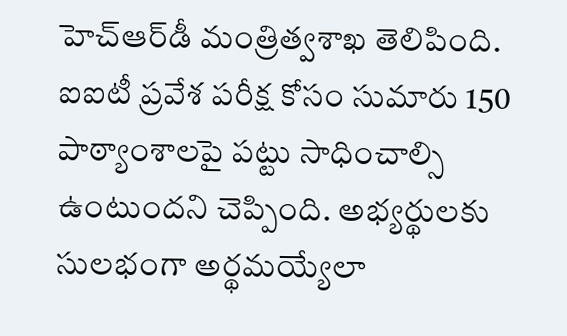హెచ్‌ఆర్‌డీ మంత్రిత్వశాఖ తెలిపింది. ఐఐటీ ప్రవేశ పరీక్ష కోసం సుమారు 150 పాఠ్యాంశాలపై పట్టు సాధించాల్సి ఉంటుందని చెప్పింది. అభ్యర్థులకు సులభంగా అర్థమయ్యేలా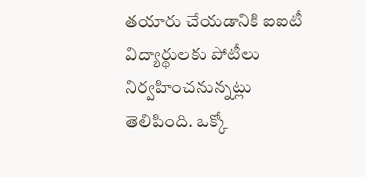తయారు చేయడానికి ఐఐటీ విద్యార్థులకు పోటీలు నిర్వహించనున్నట్లు తెలిపింది. ఒక్కో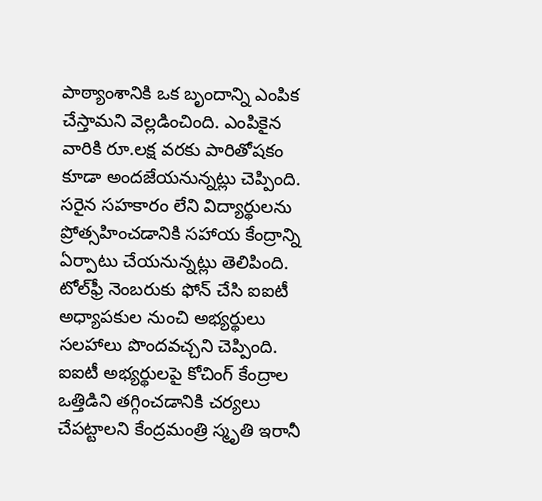పాఠ్యాంశానికి ఒక బృందాన్ని ఎంపిక చేస్తామని వెల్లడించింది. ఎంపికైన వారికి రూ.లక్ష వరకు పారితోషకం కూడా అందజేయనున్నట్లు చెప్పింది. సరైన సహకారం లేని విద్యార్థులను ప్రోత్సహించడానికి సహాయ కేంద్రాన్ని ఏర్పాటు చేయనున్నట్లు తెలిపింది. టోల్‌ఫ్రీ నెంబరుకు ఫోన్‌ చేసి ఐఐటీ అధ్యాపకుల నుంచి అభ్యర్థులు సలహాలు పొందవచ్చని చెప్పింది. ఐఐటీ అభ్యర్థులపై కోచింగ్‌ కేంద్రాల ఒత్తిడిని తగ్గించడానికి చర్యలు చేపట్టాలని కేంద్రమంత్రి స్మృతి ఇరానీ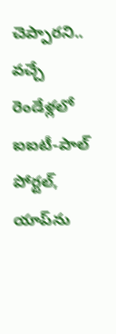చెప్పారని.. వచ్చే రెండేళ్లలో ఐఐటీ-పాల్‌ పోర్టల్‌, యాప్‌ను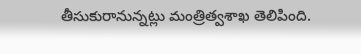తీసుకురానున్నట్లు మంత్రిత్వశాఖ తెలిపింది.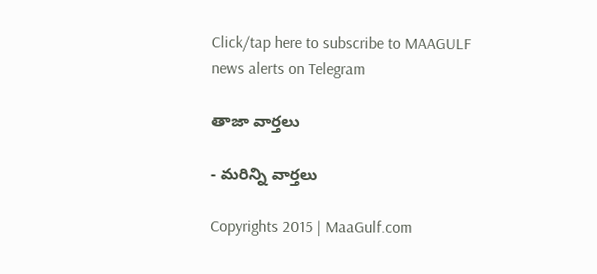Click/tap here to subscribe to MAAGULF news alerts on Telegram

తాజా వార్తలు

- మరిన్ని వార్తలు

Copyrights 2015 | MaaGulf.com